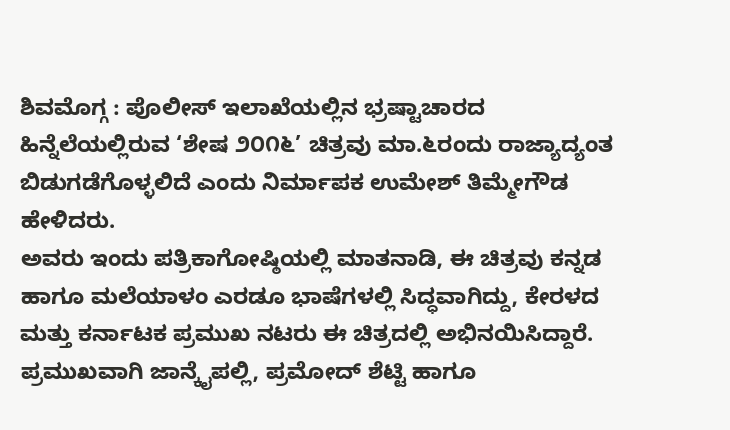ಶಿವಮೊಗ್ಗ : ಪೊಲೀಸ್ ಇಲಾಖೆಯಲ್ಲಿನ ಭ್ರಷ್ಟಾಚಾರದ ಹಿನ್ನೆಲೆಯಲ್ಲಿರುವ ‘ಶೇಷ ೨೦೧೬’ ಚಿತ್ರವು ಮಾ.೬ರಂದು ರಾಜ್ಯಾದ್ಯಂತ ಬಿಡುಗಡೆಗೊಳ್ಳಲಿದೆ ಎಂದು ನಿರ್ಮಾಪಕ ಉಮೇಶ್ ತಿಮ್ಮೇಗೌಡ ಹೇಳಿದರು.
ಅವರು ಇಂದು ಪತ್ರಿಕಾಗೋಷ್ಠಿಯಲ್ಲಿ ಮಾತನಾಡಿ, ಈ ಚಿತ್ರವು ಕನ್ನಡ ಹಾಗೂ ಮಲೆಯಾಳಂ ಎರಡೂ ಭಾಷೆಗಳಲ್ಲಿ ಸಿದ್ಧವಾಗಿದ್ದು, ಕೇರಳದ ಮತ್ತು ಕರ್ನಾಟಕ ಪ್ರಮುಖ ನಟರು ಈ ಚಿತ್ರದಲ್ಲಿ ಅಭಿನಯಿಸಿದ್ದಾರೆ. ಪ್ರಮುಖವಾಗಿ ಜಾನ್ಕೈಪಲ್ಲಿ, ಪ್ರಮೋದ್ ಶೆಟ್ಟಿ ಹಾಗೂ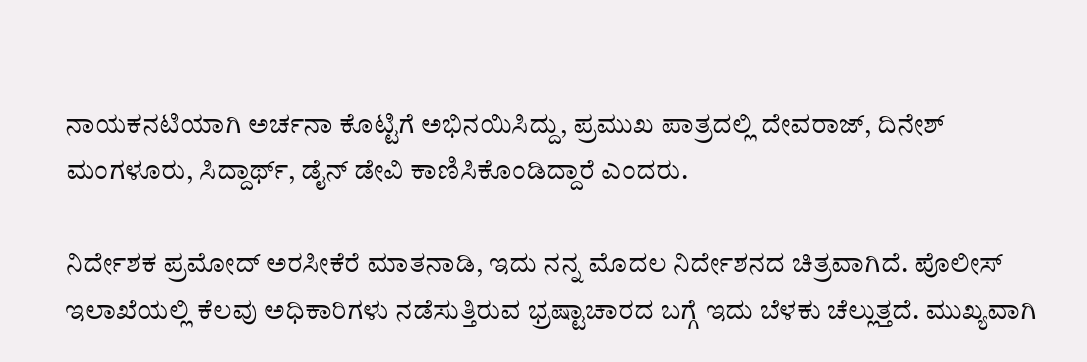ನಾಯಕನಟಿಯಾಗಿ ಅರ್ಚನಾ ಕೊಟ್ಟಿಗೆ ಅಭಿನಯಿಸಿದ್ದು, ಪ್ರಮುಖ ಪಾತ್ರದಲ್ಲಿ ದೇವರಾಜ್, ದಿನೇಶ್ ಮಂಗಳೂರು, ಸಿದ್ದಾರ್ಥ್, ಡೈನ್ ಡೇವಿ ಕಾಣಿಸಿಕೊಂಡಿದ್ದಾರೆ ಎಂದರು.

ನಿರ್ದೇಶಕ ಪ್ರಮೋದ್ ಅರಸೀಕೆರೆ ಮಾತನಾಡಿ, ಇದು ನನ್ನ ಮೊದಲ ನಿರ್ದೇಶನದ ಚಿತ್ರವಾಗಿದೆ. ಪೊಲೀಸ್ ಇಲಾಖೆಯಲ್ಲಿ ಕೆಲವು ಅಧಿಕಾರಿಗಳು ನಡೆಸುತ್ತಿರುವ ಭ್ರಷ್ಟಾಚಾರದ ಬಗ್ಗೆ ಇದು ಬೆಳಕು ಚೆಲ್ಲುತ್ತದೆ. ಮುಖ್ಯವಾಗಿ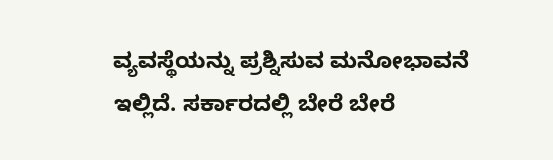ವ್ಯವಸ್ಥೆಯನ್ನು ಪ್ರಶ್ನಿಸುವ ಮನೋಭಾವನೆ ಇಲ್ಲಿದೆ. ಸರ್ಕಾರದಲ್ಲಿ ಬೇರೆ ಬೇರೆ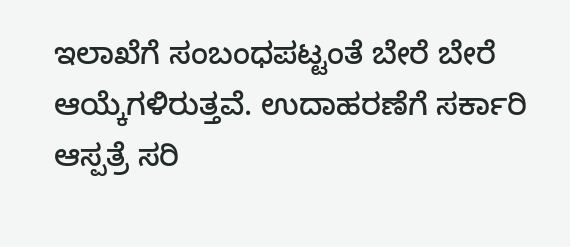ಇಲಾಖೆಗೆ ಸಂಬಂಧಪಟ್ಟಂತೆ ಬೇರೆ ಬೇರೆ ಆಯ್ಕೆಗಳಿರುತ್ತವೆ. ಉದಾಹರಣೆಗೆ ಸರ್ಕಾರಿ ಆಸ್ಪತ್ರೆ ಸರಿ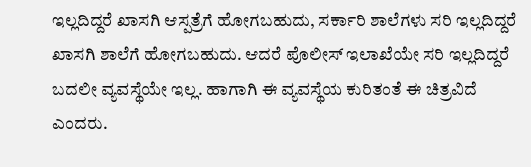ಇಲ್ಲದಿದ್ದರೆ ಖಾಸಗಿ ಆಸ್ಪತ್ರೆಗೆ ಹೋಗಬಹುದು, ಸರ್ಕಾರಿ ಶಾಲೆಗಳು ಸರಿ ಇಲ್ಲದಿದ್ದರೆ ಖಾಸಗಿ ಶಾಲೆಗೆ ಹೋಗಬಹುದು. ಆದರೆ ಪೊಲೀಸ್ ಇಲಾಖೆಯೇ ಸರಿ ಇಲ್ಲದಿದ್ದರೆ ಬದಲೀ ವ್ಯವಸ್ಥೆಯೇ ಇಲ್ಲ. ಹಾಗಾಗಿ ಈ ವ್ಯವಸ್ಥೆಯ ಕುರಿತಂತೆ ಈ ಚಿತ್ರವಿದೆ ಎಂದರು.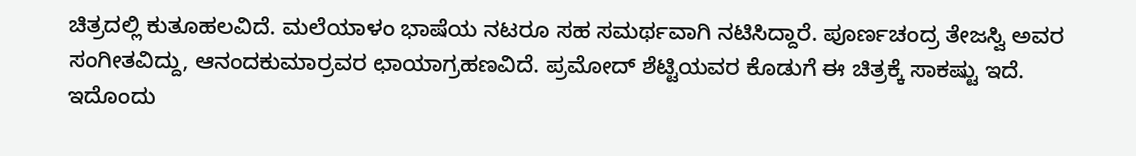ಚಿತ್ರದಲ್ಲಿ ಕುತೂಹಲವಿದೆ. ಮಲೆಯಾಳಂ ಭಾಷೆಯ ನಟರೂ ಸಹ ಸಮರ್ಥವಾಗಿ ನಟಿಸಿದ್ದಾರೆ. ಪೂರ್ಣಚಂದ್ರ ತೇಜಸ್ವಿ ಅವರ ಸಂಗೀತವಿದ್ದು, ಆನಂದಕುಮಾರ್ರವರ ಛಾಯಾಗ್ರಹಣವಿದೆ. ಪ್ರಮೋದ್ ಶೆಟ್ಟಿಯವರ ಕೊಡುಗೆ ಈ ಚಿತ್ರಕ್ಕೆ ಸಾಕಷ್ಟು ಇದೆ. ಇದೊಂದು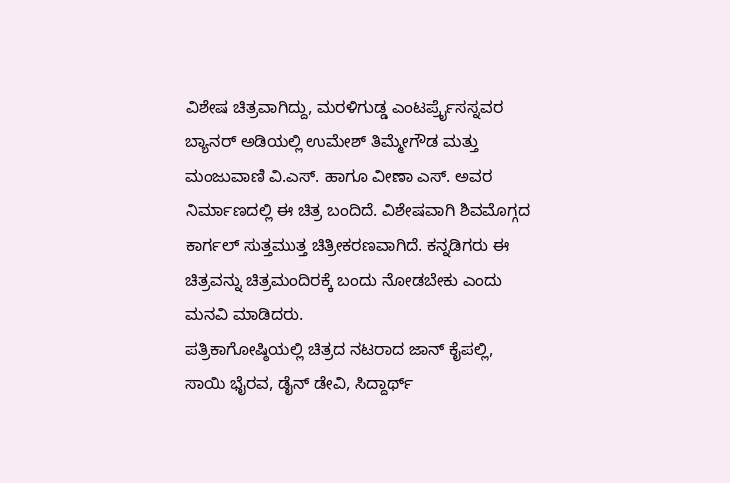ವಿಶೇಷ ಚಿತ್ರವಾಗಿದ್ದು, ಮರಳಿಗುಡ್ಡ ಎಂಟರ್ಪ್ರೈಸಸ್ನವರ ಬ್ಯಾನರ್ ಅಡಿಯಲ್ಲಿ ಉಮೇಶ್ ತಿಮ್ಮೇಗೌಡ ಮತ್ತು ಮಂಜುವಾಣಿ ವಿ.ಎಸ್. ಹಾಗೂ ವೀಣಾ ಎಸ್. ಅವರ ನಿರ್ಮಾಣದಲ್ಲಿ ಈ ಚಿತ್ರ ಬಂದಿದೆ. ವಿಶೇಷವಾಗಿ ಶಿವಮೊಗ್ಗದ ಕಾರ್ಗಲ್ ಸುತ್ತಮುತ್ತ ಚಿತ್ರೀಕರಣವಾಗಿದೆ. ಕನ್ನಡಿಗರು ಈ ಚಿತ್ರವನ್ನು ಚಿತ್ರಮಂದಿರಕ್ಕೆ ಬಂದು ನೋಡಬೇಕು ಎಂದು ಮನವಿ ಮಾಡಿದರು.
ಪತ್ರಿಕಾಗೋಷ್ಠಿಯಲ್ಲಿ ಚಿತ್ರದ ನಟರಾದ ಜಾನ್ ಕೈಪಲ್ಲಿ, ಸಾಯಿ ಭೈರವ, ಡೈನ್ ಡೇವಿ, ಸಿದ್ದಾರ್ಥ್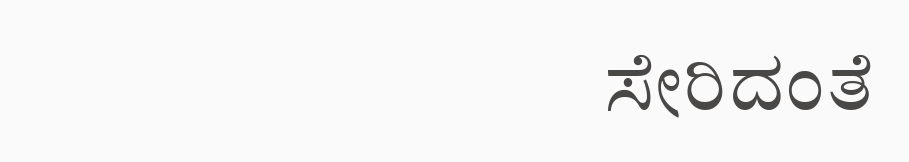ಸೇರಿದಂತೆ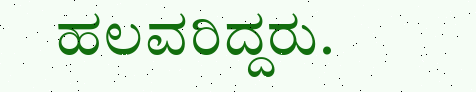ಹಲವರಿದ್ದರು.